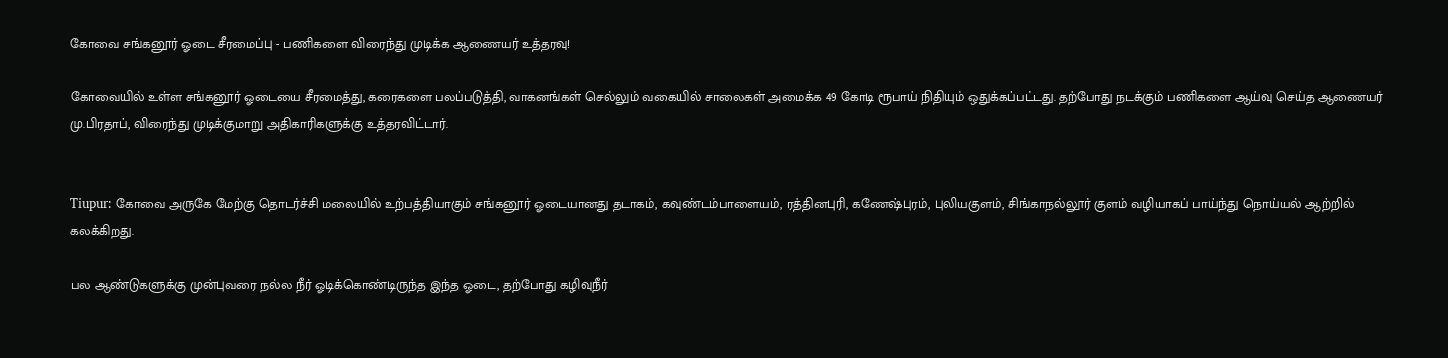கோவை சங்கனூர் ஓடை சீரமைப்பு - பணிகளை விரைந்து முடிக்க ஆணையர் உத்தரவு!

கோவையில் உள்ள சங்கனூர் ஓடையை சீரமைத்து, கரைகளை பலப்படுத்தி, வாகனங்கள் செல்லும் வகையில் சாலைகள் அமைக்க 49 கோடி ரூபாய் நிதியும் ஒதுக்கப்பட்டது. தற்போது நடக்கும் பணிகளை ஆய்வு செய்த ஆணையர் மு.பிரதாப், விரைந்து முடிக்குமாறு அதிகாரிகளுக்கு உத்தரவிட்டார்.


Tiupur: கோவை அருகே மேற்கு தொடர்ச்சி மலையில் உற்பத்தியாகும் சங்கனூர் ஓடையானது தடாகம், கவுண்டம்பாளையம், ரத்தினபுரி, கணேஷ்புரம், புலியகுளம், சிங்காநல்லூர் குளம் வழியாகப் பாய்ந்து நொய்யல் ஆற்றில் கலக்கிறது.

பல ஆண்டுகளுக்கு முன்புவரை நல்ல நீர் ஓடிக்கொண்டிருந்த இந்த ஓடை, தற்போது கழிவுநீர்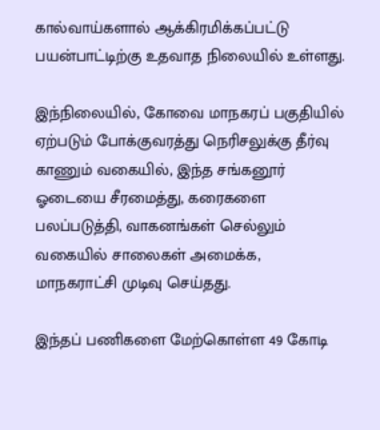கால்வாய்களால் ஆக்கிரமிக்கப்பட்டு பயன்பாட்டிற்கு உதவாத நிலையில் உள்ளது.

இந்நிலையில், கோவை மாநகரப் பகுதியில் ஏற்படும் போக்குவரத்து நெரிசலுக்கு தீர்வு காணும் வகையில், இந்த சங்கனூர் ஓடையை சீரமைத்து, கரைகளை பலப்படுத்தி, வாகனங்கள் செல்லும் வகையில் சாலைகள் அமைக்க, மாநகராட்சி முடிவு செய்தது.

இந்தப் பணிகளை மேற்கொள்ள 49 கோடி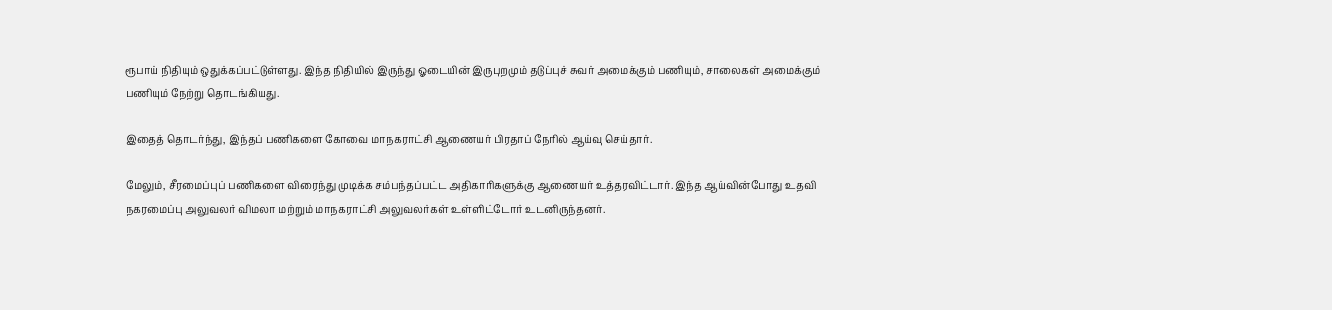ரூபாய் நிதியும் ஒதுக்கப்பட்டுள்ளது. இந்த நிதியில் இருந்து ஓடையின் இருபுறமும் தடுப்புச் சுவர் அமைக்கும் பணியும், சாலைகள் அமைக்கும் பணியும் நேற்று தொடங்கியது.

இதைத் தொடர்ந்து, இந்தப் பணிகளை கோவை மாநகராட்சி ஆணையர் பிரதாப் நேரில் ஆய்வு செய்தார்.

மேலும், சீரமைப்புப் பணிகளை விரைந்து முடிக்க சம்பந்தப்பட்ட அதிகாரிகளுக்கு ஆணையர் உத்தரவிட்டார். இந்த ஆய்வின்போது உதவி நகரமைப்பு அலுவலர் விமலா மற்றும் மாநகராட்சி அலுவலர்கள் உள்ளிட்டோர் உடனிருந்தனர்.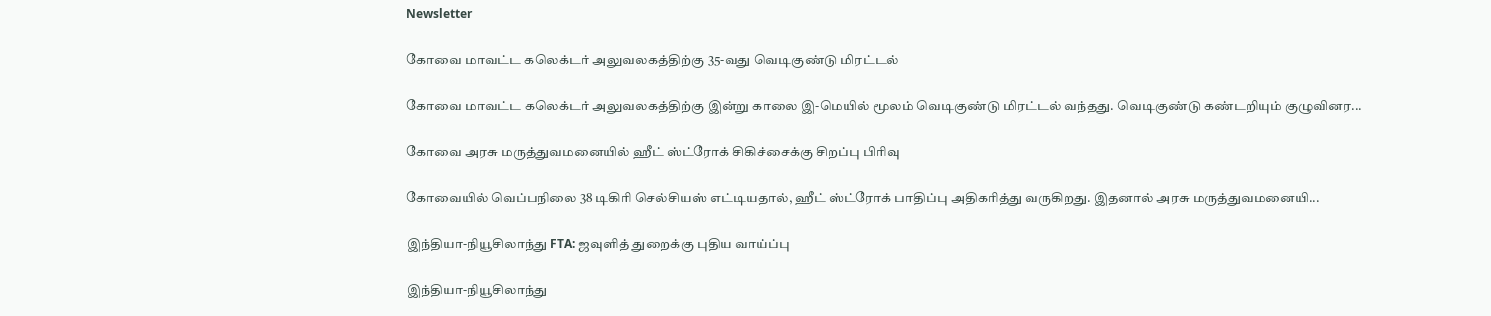Newsletter

கோவை மாவட்ட கலெக்டர் அலுவலகத்திற்கு 35-வது வெடிகுண்டு மிரட்டல்

கோவை மாவட்ட கலெக்டர் அலுவலகத்திற்கு இன்று காலை இ-மெயில் மூலம் வெடிகுண்டு மிரட்டல் வந்தது. வெடிகுண்டு கண்டறியும் குழுவினர...

கோவை அரசு மருத்துவமனையில் ஹீட் ஸ்ட்ரோக் சிகிச்சைக்கு சிறப்பு பிரிவு

கோவையில் வெப்பநிலை 38 டிகிரி செல்சியஸ் எட்டியதால், ஹீட் ஸ்ட்ரோக் பாதிப்பு அதிகரித்து வருகிறது. இதனால் அரசு மருத்துவமனையி...

இந்தியா-நியூசிலாந்து FTA: ஜவுளித் துறைக்கு புதிய வாய்ப்பு

இந்தியா-நியூசிலாந்து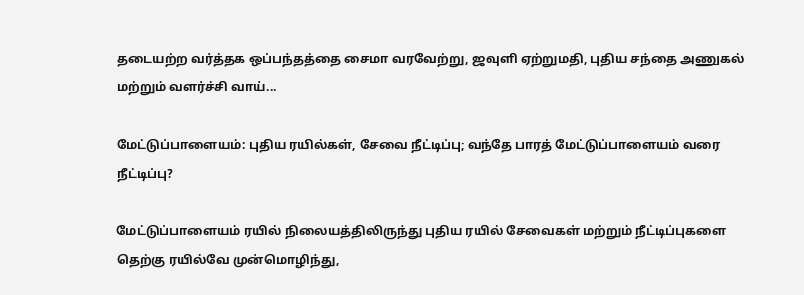தடையற்ற வர்த்தக ஒப்பந்தத்தை சைமா வரவேற்று, ஜவுளி ஏற்றுமதி, புதிய சந்தை அணுகல் மற்றும் வளர்ச்சி வாய்...

மேட்டுப்பாளையம்: புதிய ரயில்கள், சேவை நீட்டிப்பு; வந்தே பாரத் மேட்டுப்பாளையம் வரை நீட்டிப்பு?

மேட்டுப்பாளையம் ரயில் நிலையத்திலிருந்து புதிய ரயில் சேவைகள் மற்றும் நீட்டிப்புகளை தெற்கு ரயில்வே முன்மொழிந்து,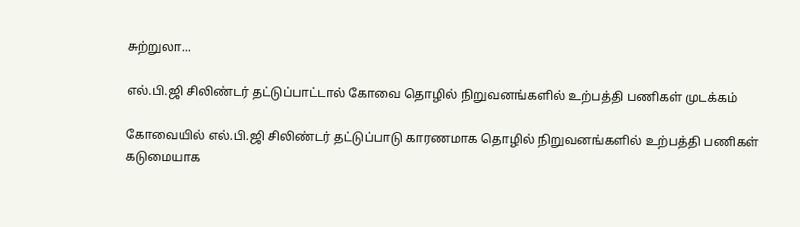சுற்றுலா...

எல்.பி.ஜி சிலிண்டர் தட்டுப்பாட்டால் கோவை தொழில் நிறுவனங்களில் உற்பத்தி பணிகள் முடக்கம்

கோவையில் எல்.பி.ஜி சிலிண்டர் தட்டுப்பாடு காரணமாக தொழில் நிறுவனங்களில் உற்பத்தி பணிகள் கடுமையாக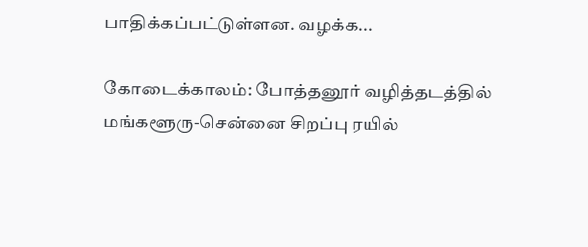பாதிக்கப்பட்டுள்ளன. வழக்க...

கோடைக்காலம்: போத்தனூர் வழித்தடத்தில் மங்களூரு-சென்னை சிறப்பு ரயில்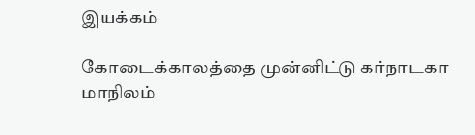இயக்கம்

கோடைக்காலத்தை முன்னிட்டு கர்நாடகா மாநிலம்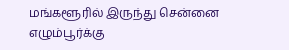மங்களூரில் இருந்து சென்னை எழும்பூர்க்கு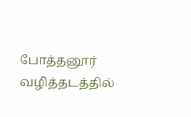போத்தனூர் வழித்தடத்தில்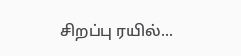சிறப்பு ரயில்...